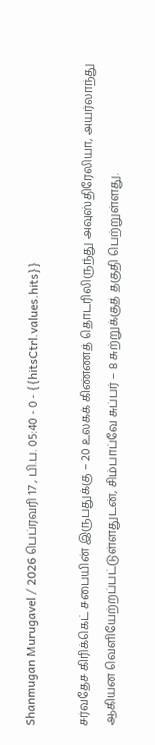Shanmugan Murugavel / 2026 பெப்ரவரி 17 , பி.ப. 05:40 - 0 - {{hitsCtrl.values.hits}}

சர்வதேச கிரிக்கெட் சபையின் இருபதுக்கு – 20 உலகக் கிண்ணத் தொடரிலிருந்து அவுஸ்திரேலியா, அயர்லாந்து ஆகியன வெளியேற்றப்பட்டுள்ளதுடன், சிம்பாப்வே சுப்பர் – 8 சுற்றுக்குத் தகுதி பெற்றுள்ளது.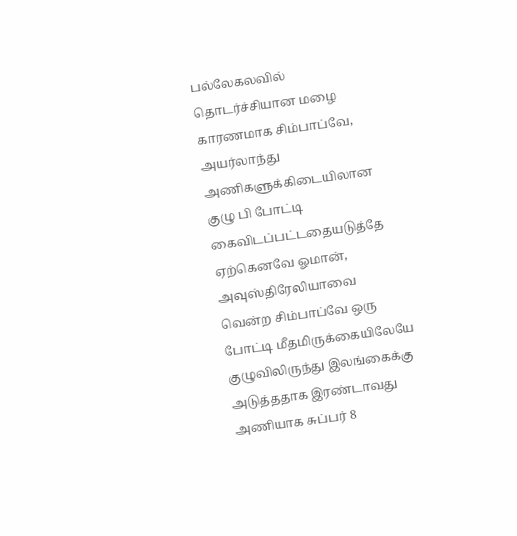பல்லேகலவில் தொடர்ச்சியான மழை காரணமாக சிம்பாப்வே, அயர்லாந்து அணிகளுக்கிடையிலான குழு பி போட்டி கைவிடப்பட்டதையடுத்தே ஏற்கெனவே ஓமான், அவுஸ்திரேலியாவை வென்ற சிம்பாப்வே ஒரு போட்டி மீதமிருக்கையிலேயே குழுவிலிருந்து இலங்கைக்கு அடுத்ததாக இரண்டாவது அணியாக சுப்பர் 8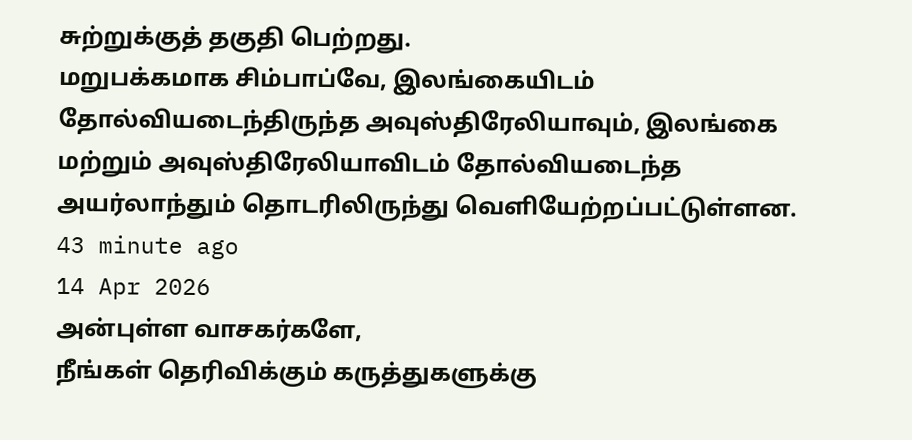சுற்றுக்குத் தகுதி பெற்றது.
மறுபக்கமாக சிம்பாப்வே, இலங்கையிடம் தோல்வியடைந்திருந்த அவுஸ்திரேலியாவும், இலங்கை மற்றும் அவுஸ்திரேலியாவிடம் தோல்வியடைந்த அயர்லாந்தும் தொடரிலிருந்து வெளியேற்றப்பட்டுள்ளன.
43 minute ago
14 Apr 2026
அன்புள்ள வாசகர்களே,
நீங்கள் தெரிவிக்கும் கருத்துகளுக்கு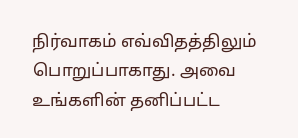நிர்வாகம் எவ்விதத்திலும் பொறுப்பாகாது. அவை உங்களின் தனிப்பட்ட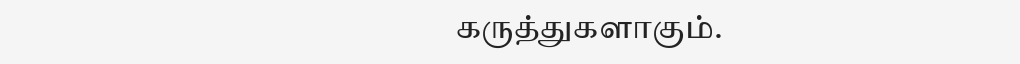கருத்துகளாகும்.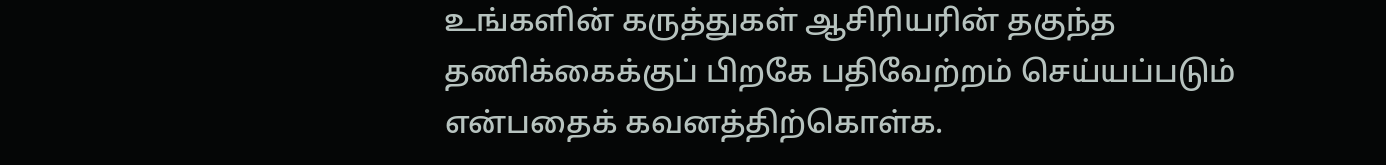உங்களின் கருத்துகள் ஆசிரியரின் தகுந்த தணிக்கைக்குப் பிறகே பதிவேற்றம் செய்யப்படும் என்பதைக் கவனத்திற்கொள்க.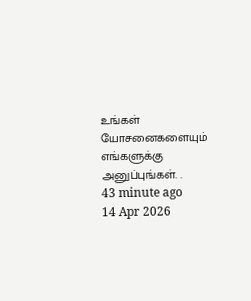உங்கள் யோசனைகளையும் எங்களுக்கு அனுப்புங்கள். .
43 minute ago
14 Apr 2026